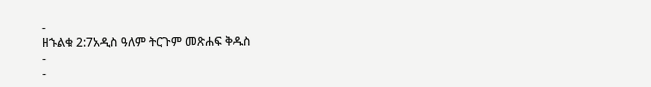-
ዘኁልቁ 2:7አዲስ ዓለም ትርጉም መጽሐፍ ቅዱስ
-
-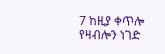7 ከዚያ ቀጥሎ የዛብሎን ነገድ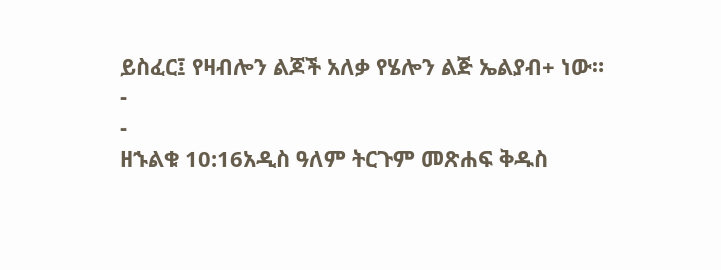ይስፈር፤ የዛብሎን ልጆች አለቃ የሄሎን ልጅ ኤልያብ+ ነው።
-
-
ዘኁልቁ 10:16አዲስ ዓለም ትርጉም መጽሐፍ ቅዱስ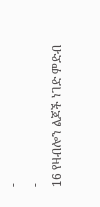-
-
16 የዛብሎን ልጆች ነገድ ምድብ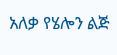አለቃ የሄሎን ልጅ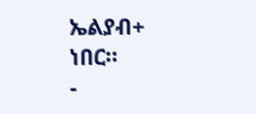ኤልያብ+ ነበር።
-